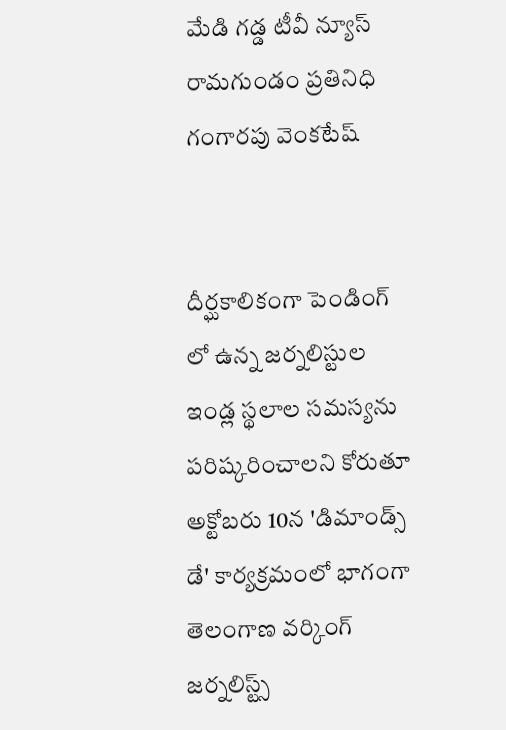మేడి గడ్డ టీవీ న్యూస్ రామగుండం ప్రతినిధి గంగారపు వెంకటేష్


దీర్ఘకాలికంగా పెండింగ్ లో ఉన్న జర్నలిస్టుల ఇండ్ల స్థలాల సమస్యను పరిష్కరించాలని కోరుతూ అక్టోబరు 10న 'డిమాండ్స్ డే' కార్యక్రమంలో భాగంగా  తెలంగాణ వర్కింగ్ జర్నలిస్ట్స్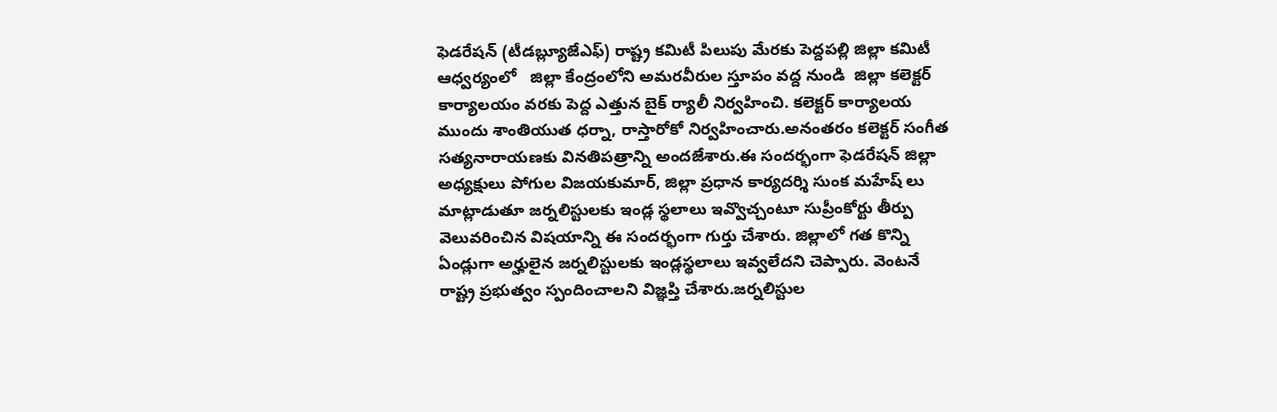ఫెడరేషన్ (టీడబ్ల్యూజేఎఫ్) రాష్ట్ర కమిటీ పిలుపు మేరకు పెద్దపల్లి జిల్లా కమిటీ ఆధ్వర్యంలో   జిల్లా కేంద్రంలోని అమరవీరుల స్తూపం వద్ద నుండి  జిల్లా కలెక్టర్ కార్యాలయం వరకు పెద్ద ఎత్తున బైక్ ర్యాలీ నిర్వహించి. కలెక్టర్ కార్యాలయ  ముందు శాంతియుత ధర్నా, రాస్తారోకో నిర్వహించారు.అనంతరం కలెక్టర్ సంగీత సత్యనారాయణకు వినతిపత్రాన్ని అందజేశారు.ఈ సందర్భంగా ఫెడరేషన్ జిల్లా అధ్యక్షులు పోగుల విజయకుమార్, జిల్లా ప్రధాన కార్యదర్శి సుంక మహేష్ లు మాట్లాడుతూ జర్నలిస్టులకు ఇండ్ల స్థలాలు ఇవ్వొచ్చంటూ సుప్రీంకోర్టు తీర్పు వెలువరించిన విషయాన్ని ఈ సందర్భంగా గుర్తు చేశారు. జిల్లాలో గత కొన్ని ఏండ్లుగా అర్హులైన జర్నలిస్టులకు ఇండ్లస్థలాలు ఇవ్వలేదని చెప్పారు. వెంటనే రాష్ట్ర ప్రభుత్వం స్పందించాలని విజ్ఞప్తి చేశారు.జర్నలిస్టుల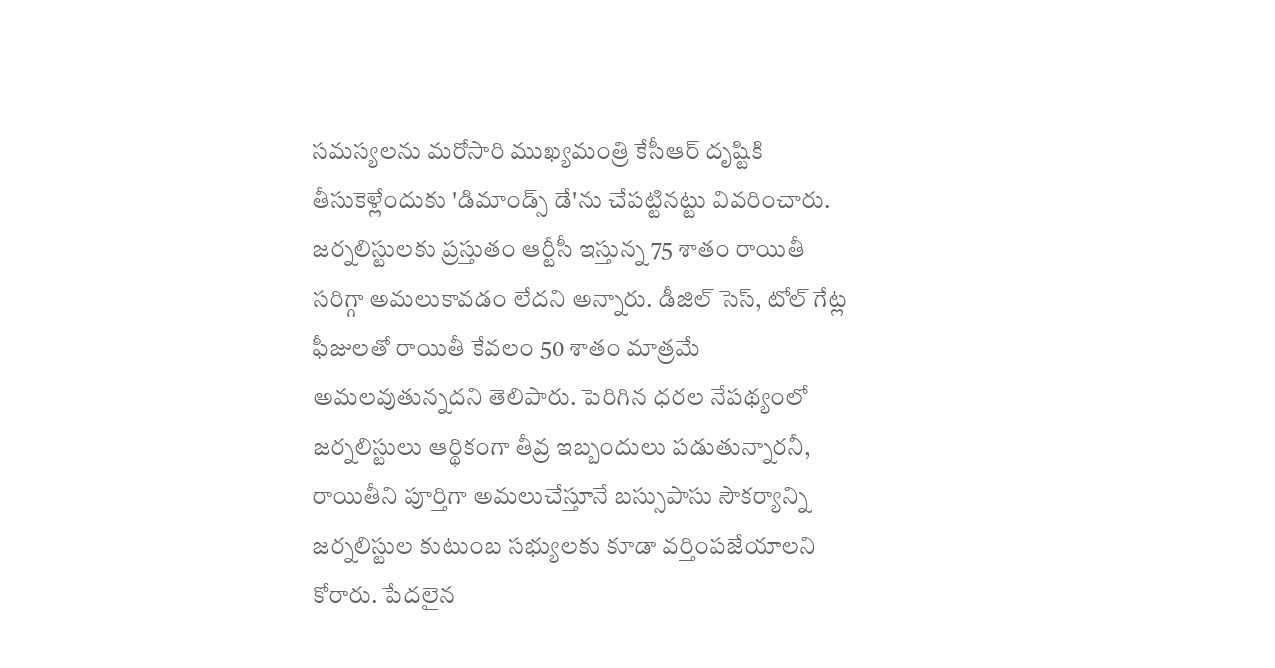సమస్యలను మరోసారి ముఖ్యమంత్రి కేసీఆర్ దృష్టికి తీసుకెళ్లేందుకు 'డిమాండ్స్ డే'ను చేపట్టినట్టు వివరించారు.  జర్నలిస్టులకు ప్రస్తుతం ఆర్టీసీ ఇస్తున్న 75 శాతం రాయితీ సరిగ్గా అమలుకావడం లేదని అన్నారు. డీజిల్ సెస్, టోల్ గేట్ల ఫీజులతో రాయితీ కేవలం 50 శాతం మాత్రమే అమలవుతున్నదని తెలిపారు. పెరిగిన ధరల నేపథ్యంలో జర్నలిస్టులు ఆర్థికంగా తీవ్ర ఇబ్బందులు పడుతున్నారనీ, రాయితీని పూర్తిగా అమలుచేస్తూనే బస్సుపాసు సౌకర్యాన్ని జర్నలిస్టుల కుటుంబ సభ్యులకు కూడా వర్తింపజేయాలని కోరారు. పేదలైన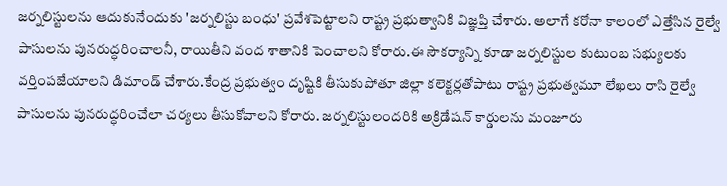జర్నలిస్టులను ఆదుకునేందుకు 'జర్నలిస్టు బంధు' ప్రవేశపెట్టాలని రాష్ట్ర ప్రభుత్వానికి విజ్ఞప్తి చేశారు. అలాగే కరోనా కాలంలో ఎత్తేసిన రైల్వే పాసులను పునరుద్ధరించాలనీ, రాయితీని వంద శాతానికి పెంచాలని కోరారు.ఈ సౌకర్యాన్ని కూడా జర్నలిస్టుల కుటుంబ సభ్యులకు వర్తింపజేయాలని డిమాండ్ చేశారు.కేంద్ర ప్రభుత్వం దృష్టికి తీసుకుపోతూ జిల్లా కలెక్టర్లతోపాటు రాష్ట్ర ప్రభుత్వమూ లేఖలు రాసి రైల్వే పాసులను పునరుద్ధరించేలా చర్యలు తీసుకోవాలని కోరారు. జర్నలిస్టులందరికి అక్రిడేషన్ కార్డులను మంజూరు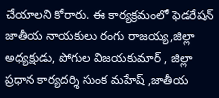చేయాలని కోరారు. ఈ కార్యక్రమంలో ఫెడరేషన్ జాతీయ నాయకులు రంగు రాజయ్య,జిల్లా అధ్యక్షుడు, పోగుల విజయకుమార్ , జిల్లా ప్రధాన కార్యదర్శి సుంక మహేష్ ,జాతీయ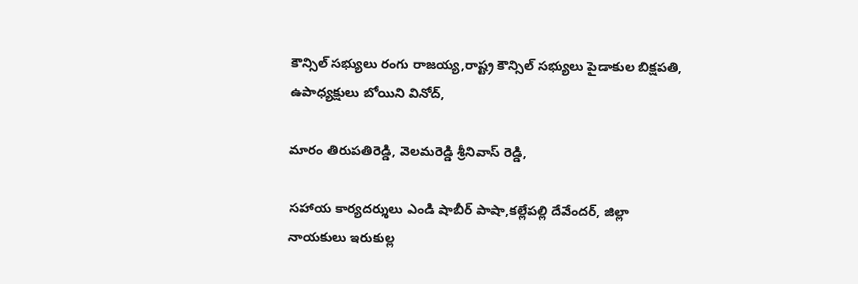కౌన్సిల్ సభ్యులు రంగు రాజయ్య,రాష్ట్ర కౌన్సిల్ సభ్యులు పైడాకుల బిక్షపతి, ఉపాధ్యక్షులు బోయిని వినోద్,

మారం తిరుపతిరెడ్డి, వెలమరెడ్డి శ్రీనివాస్ రెడ్డి,

సహాయ కార్యదర్శులు ఎండి షాబీర్ పాషా,కల్లేపల్లి దేవేందర్, జిల్లా నాయకులు ఇరుకుల్ల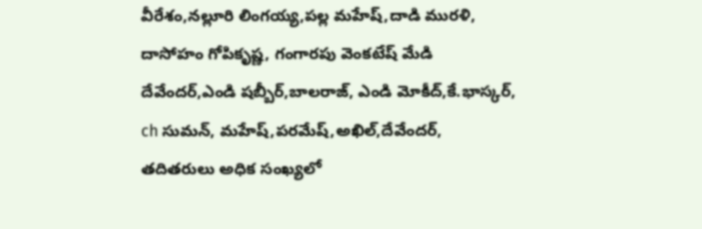వీరేశం,నల్లూరి లింగయ్య,పల్ల మహేష్,దాడి మురళి, దాసోహం గోపికృష్ణ, గంగారపు వెంకటేష్ మేడి దేవేందర్,ఎండి షబ్బీర్,బాలరాజ్, ఎండి మోకీద్,కే.భాస్కర్, ch సుమన్, మహేష్,పరమేష్,అఖిల్,దేవేందర్, తదితరులు అధిక సంఖ్యలో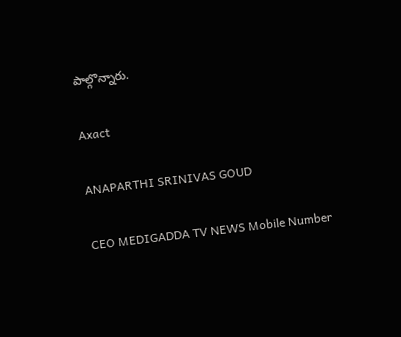పాల్గొన్నారు.

Axact

ANAPARTHI SRINIVAS GOUD

CEO MEDIGADDA TV NEWS Mobile Number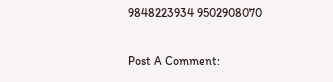9848223934 9502908070

Post A Comment: